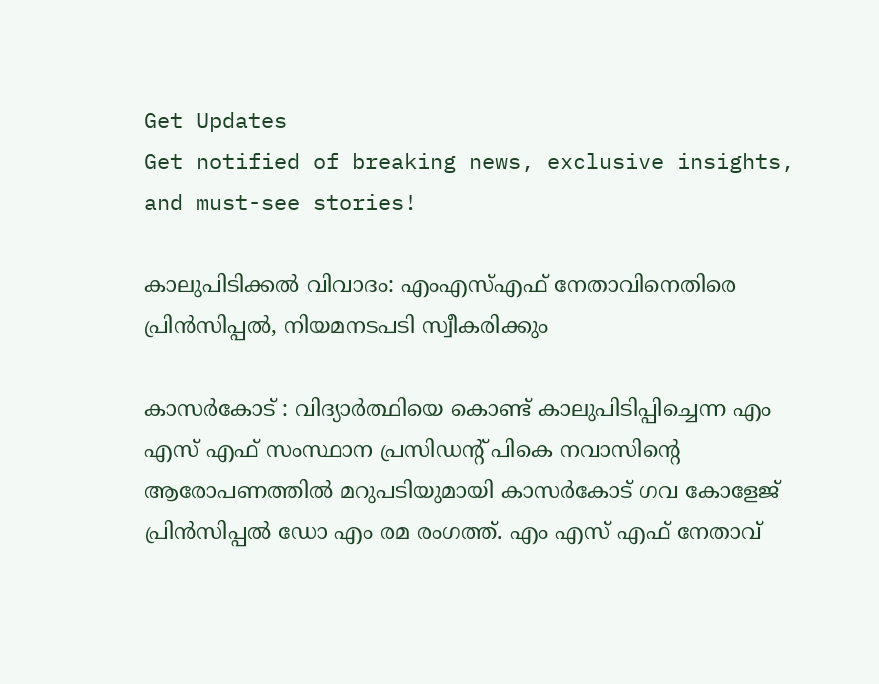Get Updates
Get notified of breaking news, exclusive insights, and must-see stories!

കാലുപിടിക്കല്‍ വിവാദം: എംഎസ്എഫ് നേതാവിനെതിരെ പ്രിന്‍സിപ്പല്‍, നിയമനടപടി സ്വീകരിക്കും

കാസര്‍കോട് : വിദ്യാര്‍ത്ഥിയെ കൊണ്ട് കാലുപിടിപ്പിച്ചെന്ന എം എസ് എഫ് സംസ്ഥാന പ്രസിഡന്റ് പികെ നവാസിന്റെ ആരോപണത്തില്‍ മറുപടിയുമായി കാസര്‍കോട് ഗവ കോളേജ് പ്രിന്‍സിപ്പല്‍ ഡോ എം രമ രംഗത്ത്. എം എസ് എഫ് നേതാവ്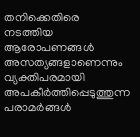തനിക്കെതിരെ നടത്തിയ ആരോപണങ്ങള്‍ അസത്യങ്ങളാണെന്നും വ്യക്തിപരമായി അപകീര്‍ത്തിപ്പെടുത്തുന്ന പരാമര്‍ങ്ങള്‍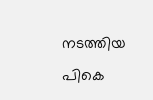നടത്തിയ പികെ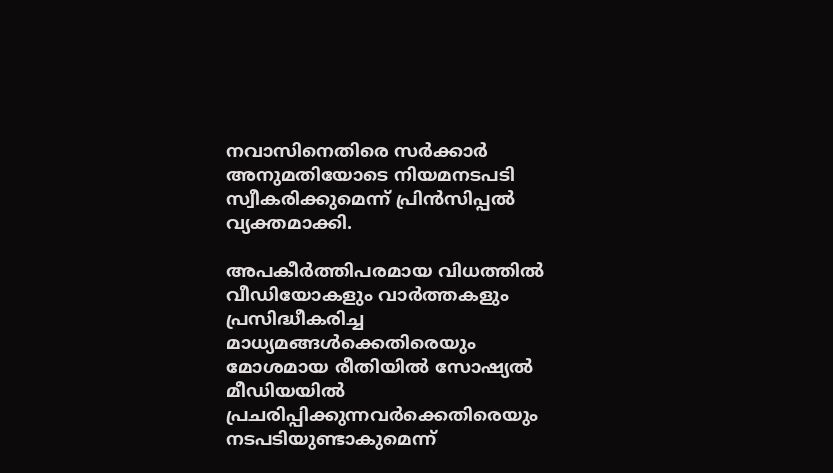നവാസിനെതിരെ സര്‍ക്കാര്‍ അനുമതിയോടെ നിയമനടപടി സ്വീകരിക്കുമെന്ന് പ്രിന്‍സിപ്പല്‍ വ്യക്തമാക്കി.

അപകീര്‍ത്തിപരമായ വിധത്തില്‍ വീഡിയോകളും വാര്‍ത്തകളും പ്രസിദ്ധീകരിച്ച മാധ്യമങ്ങള്‍ക്കെതിരെയും മോശമായ രീതിയില്‍ സോഷ്യല്‍ മീഡിയയില്‍ പ്രചരിപ്പിക്കുന്നവര്‍ക്കെതിരെയും നടപടിയുണ്ടാകുമെന്ന്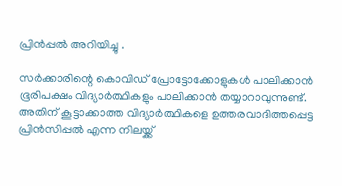പ്രിന്‍പ്പല്‍ അറിയിച്ചു .

സര്‍ക്കാരിന്റെ കൊവിഡ് പ്രോട്ടോക്കോളുകള്‍ പാലിക്കാന്‍ ഭൂരിപക്ഷം വിദ്യാര്‍ത്ഥികളും പാലിക്കാന്‍ തയ്യാറാവുന്നുണ്ട്. അതിന് കൂട്ടാക്കാത്ത വിദ്യാര്‍ത്ഥികളെ ഉത്തരവാദിത്തപ്പെട്ട പ്രിന്‍സിപ്പല്‍ എന്ന നിലയ്ക്ക്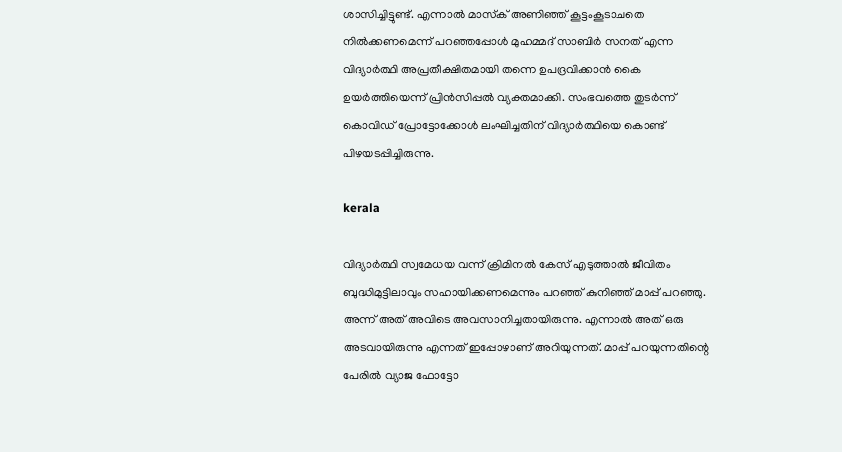ശാസിച്ചിട്ടുണ്ട്. എന്നാല്‍ മാസ്‌ക് അണിഞ്ഞ് കൂട്ടംകൂടാചതെ നില്‍ക്കണമെന്ന് പറഞ്ഞപ്പോള്‍ മുഹമ്മദ് സാബിര്‍ സനത് എന്ന വിദ്യാര്‍ത്ഥി അപ്രതീക്ഷിതമായി തന്നെ ഉപദ്രവിക്കാന്‍ കൈ ഉയര്‍ത്തിയെന്ന് പ്രിന്‍സിപ്പല്‍ വ്യക്തമാക്കി. സംഭവത്തെ തുടര്‍ന്ന് കൊവിഡ് പ്രോട്ടോക്കോള്‍ ലംഘിച്ചതിന് വിദ്യാര്‍ത്ഥിയെ കൊണ്ട് പിഴയടപ്പിച്ചിരുന്നു.

kerala

വിദ്യാര്‍ത്ഥി സ്വമേധയ വന്ന് ക്രിമിനല്‍ കേസ് എടുത്താല്‍ ജീവിതം ബുദ്ധിമുട്ടിലാവും സഹായിക്കണമെന്നും പറഞ്ഞ് കുനിഞ്ഞ് മാപ്പ് പറഞ്ഞു. അന്ന് അത് അവിടെ അവസാനിച്ചതായിരുന്നു. എന്നാല്‍ അത് ഒരു അടവായിരുന്നു എന്നത് ഇപ്പോഴാണ് അറിയുന്നത്. മാപ്പ് പറയുന്നതിന്റെ പേരില്‍ വ്യാജ ഫോട്ടോ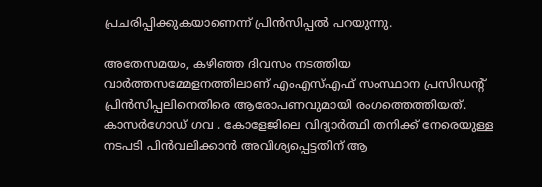പ്രചരിപ്പിക്കുകയാണെന്ന് പ്രിന്‍സിപ്പല്‍ പറയുന്നു.

അതേസമയം, കഴിഞ്ഞ ദിവസം നടത്തിയ വാര്‍ത്തസമ്മേളനത്തിലാണ് എംഎസ്എഫ് സംസ്ഥാന പ്രസിഡന്റ് പ്രിന്‍സിപ്പലിനെതിരെ ആരോപണവുമായി രംഗത്തെത്തിയത്. കാസര്‍ഗോഡ് ഗവ . കോളേജിലെ വിദ്യാര്‍ത്ഥി തനിക്ക് നേരെയുള്ള നടപടി പിന്‍വലിക്കാന്‍ അവിശ്യപ്പെട്ടതിന് ആ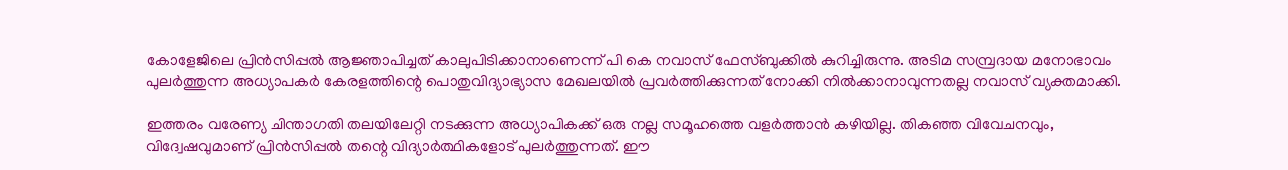കോളേജിലെ പ്രിന്‍സിപ്പല്‍ ആജ്ഞാപിച്ചത് കാലുപിടിക്കാനാണെന്ന് പി കെ നവാസ് ഫേസ്ബുക്കില്‍ കുറിച്ചിരുന്നു. അടിമ സമ്പ്രദായ മനോഭാവം പുലര്‍ത്തുന്ന അധ്യാപകര്‍ കേരളത്തിന്റെ പൊതുവിദ്യാഭ്യാസ മേഖലയില്‍ പ്രവര്‍ത്തിക്കുന്നത് നോക്കി നില്‍ക്കാനാവുന്നതല്ല നവാസ് വ്യക്തമാക്കി.

ഇത്തരം വരേണ്യ ചിന്താഗതി തലയിലേറ്റി നടക്കുന്ന അധ്യാപികക്ക് ഒരു നല്ല സമൂഹത്തെ വളര്‍ത്താന്‍ കഴിയില്ല. തികഞ്ഞ വിവേചനവും, വിദ്വേഷവുമാണ് പ്രിന്‍സിപ്പല്‍ തന്റെ വിദ്യാര്‍ത്ഥികളോട് പുലര്‍ത്തുന്നത്. ഈ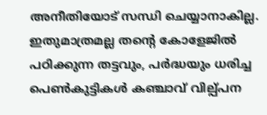അനീതിയോട് സന്ധി ചെയ്യാനാകില്ല. ഇതുമാത്രമല്ല തന്റെ കോളേജില്‍ പഠിക്കുന്ന തട്ടവും, പര്‍ദ്ധയും ധരിച്ച പെണ്‍കുട്ടികള്‍ കഞ്ചാവ് വില്പ്പന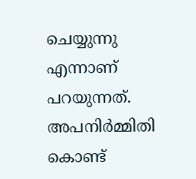ചെയ്യുന്നു എന്നാണ് പറയുന്നത്. അപനിര്‍മ്മിതി കൊണ്ട്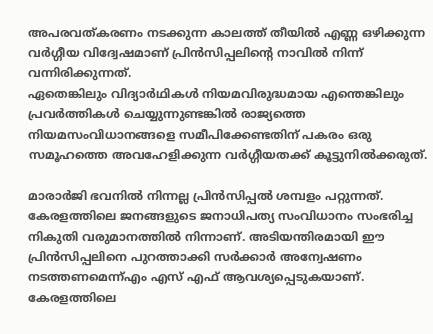അപരവത്കരണം നടക്കുന്ന കാലത്ത് തീയില്‍ എണ്ണ ഒഴിക്കുന്ന വര്‍ഗ്ഗീയ വിദ്വേഷമാണ് പ്രിന്‍സിപ്പലിന്റെ നാവില്‍ നിന്ന് വന്നിരിക്കുന്നത്.
ഏതെങ്കിലും വിദ്യാര്‍ഥികള്‍ നിയമവിരുദ്ധമായ എന്തെങ്കിലും പ്രവര്‍ത്തികള്‍ ചെയ്യുന്നുണ്ടങ്കില്‍ രാജ്യത്തെ നിയമസംവിധാനങ്ങളെ സമീപിക്കേണ്ടതിന് പകരം ഒരു സമൂഹത്തെ അവഹേളിക്കുന്ന വര്‍ഗ്ഗീയതക്ക് കൂട്ടുനില്‍ക്കരുത്.

മാരാര്‍ജി ഭവനില്‍ നിന്നല്ല പ്രിന്‍സിപ്പല്‍ ശമ്പളം പറ്റുന്നത്. കേരളത്തിലെ ജനങ്ങളുടെ ജനാധിപത്യ സംവിധാനം സംഭരിച്ച നികുതി വരുമാനത്തില്‍ നിന്നാണ്. അടിയന്തിരമായി ഈ പ്രിന്‍സിപ്പലിനെ പുറത്താക്കി സര്‍ക്കാര്‍ അന്വേഷണം നടത്തണമെന്ന്എം എസ് എഫ് ആവശ്യപ്പെടുകയാണ്. കേരളത്തിലെ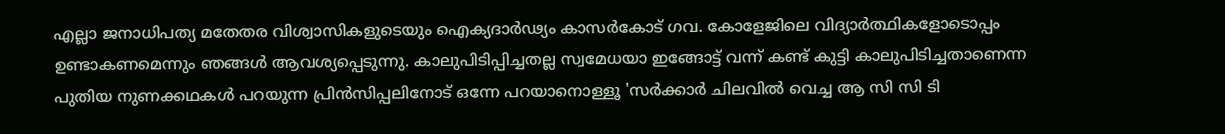എല്ലാ ജനാധിപത്യ മതേതര വിശ്വാസികളുടെയും ഐക്യദാര്‍ഢ്യം കാസര്‍കോട് ഗവ. കോളേജിലെ വിദ്യാര്‍ത്ഥികളോടൊപ്പം ഉണ്ടാകണമെന്നും ഞങ്ങള്‍ ആവശ്യപ്പെടുന്നു. കാലുപിടിപ്പിച്ചതല്ല സ്വമേധയാ ഇങ്ങോട്ട് വന്ന് കണ്ട് കുട്ടി കാലുപിടിച്ചതാണെന്ന പുതിയ നുണക്കഥകള്‍ പറയുന്ന പ്രിന്‍സിപ്പലിനോട് ഒന്നേ പറയാനൊള്ളൂ 'സര്‍ക്കാര്‍ ചിലവില്‍ വെച്ച ആ സി സി ടി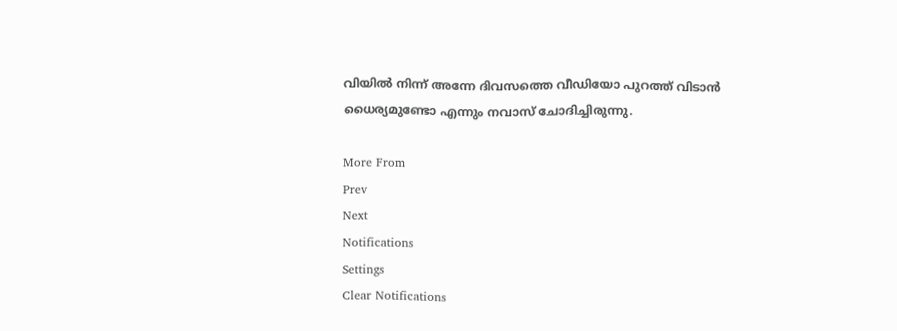വിയില്‍ നിന്ന് അന്നേ ദിവസത്തെ വീഡിയോ പുറത്ത് വിടാന്‍ ധൈര്യമുണ്ടോ എന്നും നവാസ് ചോദിച്ചിരുന്നു.

More From
Prev
Next
Notifications
Settings
Clear Notifications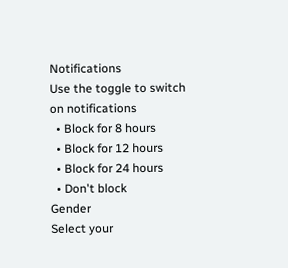Notifications
Use the toggle to switch on notifications
  • Block for 8 hours
  • Block for 12 hours
  • Block for 24 hours
  • Don't block
Gender
Select your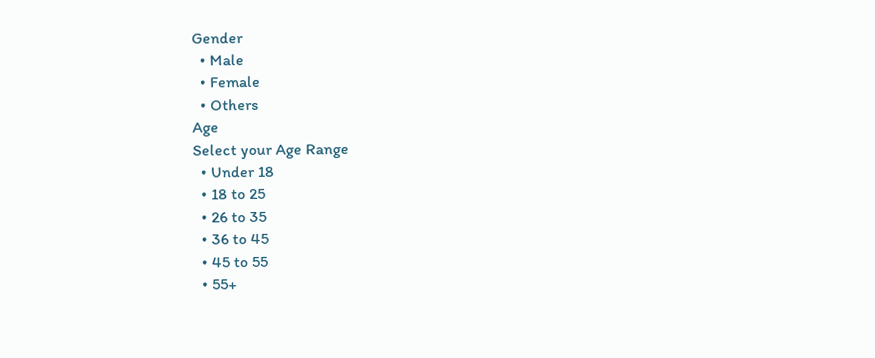Gender
  • Male
  • Female
  • Others
Age
Select your Age Range
  • Under 18
  • 18 to 25
  • 26 to 35
  • 36 to 45
  • 45 to 55
  • 55+